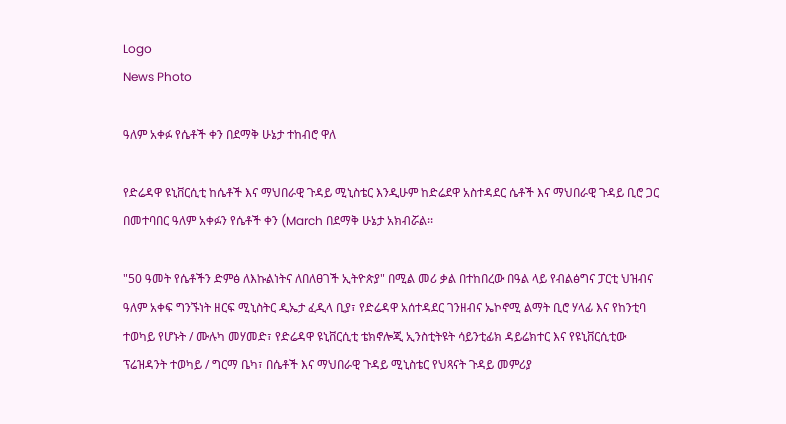Logo
News Photo

ዓለም አቀፉ የሴቶች ቀን በደማቅ ሁኔታ ተከብሮ ዋለ

የድሬዳዋ ዩኒቨርሲቲ ከሴቶች እና ማህበራዊ ጉዳይ ሚኒስቴር እንዲሁም ከድሬደዋ አስተዳደር ሴቶች እና ማህበራዊ ጉዳይ ቢሮ ጋር በመተባበር ዓለም አቀፉን የሴቶች ቀን (March በደማቅ ሁኔታ አክብሯል፡፡

"50 ዓመት የሴቶችን ድምፅ ለእኩልነትና ለበለፀገች ኢትዮጵያ" በሚል መሪ ቃል በተከበረው በዓል ላይ የብልፅግና ፓርቲ ህዝብና ዓለም አቀፍ ግንኙነት ዘርፍ ሚኒስትር ዲኤታ ፈዲላ ቢያ፣ የድሬዳዋ አሰተዳደር ገንዘብና ኤኮኖሚ ልማት ቢሮ ሃላፊ እና የከንቲባ ተወካይ የሆኑት / ሙሉካ መሃመድ፣ የድሬዳዋ ዩኒቨርሲቲ ቴክኖሎጂ ኢንስቲትዩት ሳይንቲፊክ ዳይሬክተር እና የዩኒቨርሲቲው ፕሬዝዳንት ተወካይ / ግርማ ቤካ፣ በሴቶች እና ማህበራዊ ጉዳይ ሚኒስቴር የህጻናት ጉዳይ መምሪያ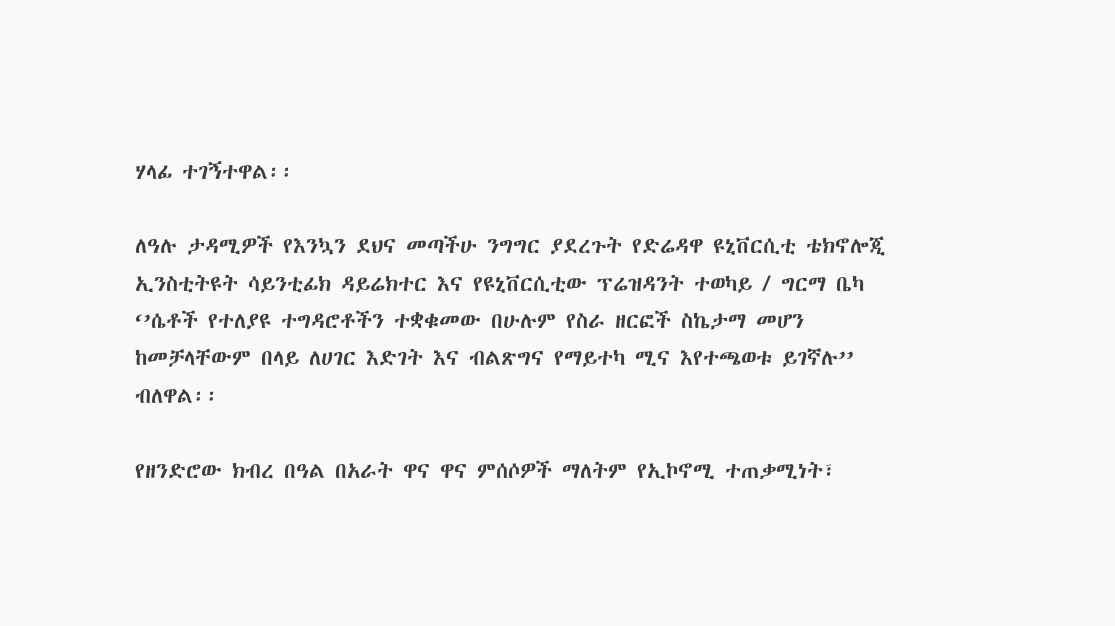ሃላፊ ተገኝተዋል፡፡

ለዓሉ ታዳሚዎች የእንኳን ደህና መጣችሁ ንግግር ያደረጉት የድሬዳዋ ዩኒቨርሲቲ ቴክኖሎጂ ኢንስቲትዩት ሳይንቲፊክ ዳይሬክተር እና የዩኒቨርሲቲው ፕሬዝዳንት ተወካይ / ግርማ ቤካ ‘’ሴቶች የተለያዩ ተግዳሮቶችን ተቋቁመው በሁሉም የስራ ዘርፎች ስኬታማ መሆን ከመቻላቸውም በላይ ለሀገር እድገት እና ብልጽግና የማይተካ ሚና እየተጫወቱ ይገኛሉ’’ ብለዋል፡፡

የዘንድሮው ክብረ በዓል በአራት ዋና ዋና ምሰሶዎች ማለትም የኢኮኖሚ ተጠቃሚነት፣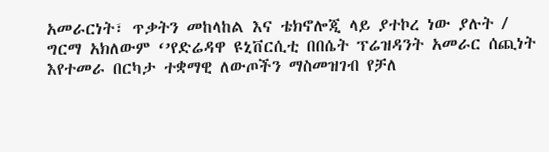አመራርነት፣ ጥቃትን መከላከል እና ቴክኖሎጂ ላይ ያተኮረ ነው ያሉት / ግርማ አክለውም ‘’የድሬዳዋ ዩኒቨርሲቲ በበሴት ፕሬዝዳንት አመራር ሰጪነት እየተመራ በርካታ ተቋማዊ ለውጦችን ማስመዝገብ የቻለ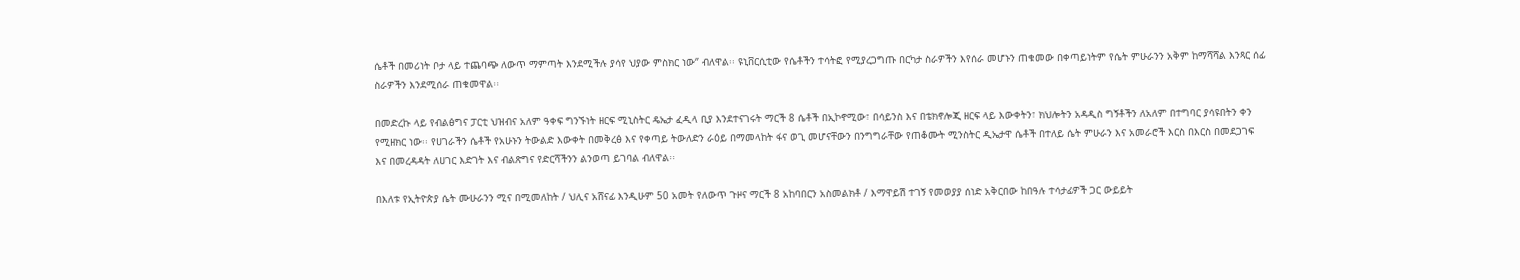ሴቶች በመሪነት ቦታ ላይ ተጨባጭ ለውጥ ማምጣት እንደሚችሉ ያሳየ ህያው ምስክር ነው‘’ ብለዋል፡፡ ዩኒቨርሲቲው የሴቶችን ተሳትፎ የሚያረጋግጡ በርካታ ስራዎችን እየሰራ መሆኑን ጠቁመው በቀጣይነትም የሴት ምሁራንን አቅም ከማሻሻል እንጻር ሰፊ ስራዎችን እንደሚሰራ ጠቁመዋል፡፡

በመድረኩ ላይ የብልፅግና ፓርቲ ህዝብና አለም ዓቀፍ ግንኙነት ዘርፍ ሚኒስትር ዴኤታ ፈዲላ ቢያ እንደተናገሩት ማርች 8 ሴቶች በኢኮኖሚው፣ በሳይንስ እና በቴክኖሎጂ ዘርፍ ላይ እውቀትን፣ ክህሎትን አዳዲስ ግኝቶችን ለአለም በተግባር ያሳዩበትን ቀን የሚዘክር ነው፡፡ የሀገራችን ሴቶች የአሁኑን ትውልድ እውቀት በመቅረፅ እና የቀጣይ ትውለድን ራዕይ በማመላከት ፋና ወጊ መሆናቸውን በንግግራቸው የጠቆሙት ሚንስትር ዲኤታዋ ሴቶች በተለይ ሴት ምሁራን እና አመራሮች እርስ በእርስ በመደጋገፍ እና በመረዳዳት ለሀገር እድገት እና ብልጽግና የድርሻችንን ልንወጣ ይገባል ብለዋል፡፡

በእለቱ የኢትዮጵያ ሴት ሙሁራንን ሚና በሚመለከት / ህሊና አሸናፊ እንዲሁም 50 አመት የለውጥ ጉዞና ማርች 8 አከባበርን አስመልክቶ / እማዋይሽ ተገኝ የመወያያ ሰነድ አቅርበው ከበዓሉ ተሳታፊዎች ጋር ውይይት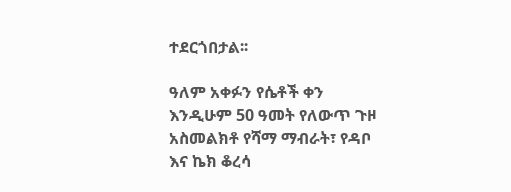ተደርጎበታል፡፡

ዓለም አቀፉን የሴቶች ቀን እንዲሁም 50 ዓመት የለውጥ ጉዞ አስመልክቶ የሻማ ማብራት፣ የዳቦ እና ኬክ ቆረሳ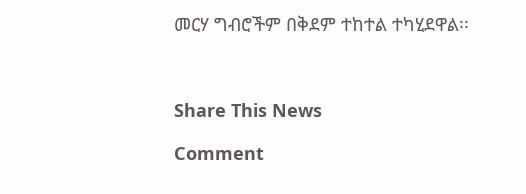መርሃ ግብሮችም በቅደም ተከተል ተካሂደዋል፡፡



Share This News

Comment